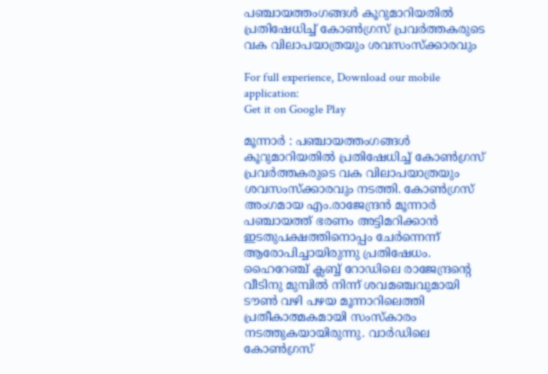പഞ്ചായത്തംഗങ്ങള്‍ കൂറുമാറിയതില്‍ പ്രതിഷേധിച്ച്‌ കോണ്‍ഗ്രസ് പ്രവര്‍ത്തകരുടെ വക വിലാപയാത്രയും ശവസംസ്‌ക്കാരവും

For full experience, Download our mobile application:
Get it on Google Play

മൂന്നാര്‍ : പഞ്ചായത്തംഗങ്ങള്‍ കൂറുമാറിയതില്‍ പ്രതിഷേധിച്ച്‌ കോണ്‍ഗ്രസ് പ്രവര്‍ത്തകരുടെ വക വിലാപയാത്രയും ശവസംസ്‌ക്കാരവും നടത്തി. കോണ്‍ഗ്രസ് അംഗമായ എം.രാജേന്ദ്രന്‍ മൂന്നാര്‍ പഞ്ചായത്ത് ഭരണം അട്ടിമറിക്കാന്‍ ഇടതുപക്ഷത്തിനൊപ്പം ചേര്‍ന്നെന്ന് ആരോപിച്ചായിരുന്നു പ്രതിഷേധം. ഹൈറേഞ്ച് ക്ലബ്ബ് റോഡിലെ രാജേന്ദ്രന്റെ വീടിനു മുമ്പില്‍ നിന്ന് ശവമഞ്ചവുമായി ടൗണ്‍ വഴി പഴയ മൂന്നാറിലെത്തി പ്രതീകാത്മകമായി സംസ്‌കാരം നടത്തുകയായിരുന്നു. വാര്‍ഡിലെ കോണ്‍ഗ്രസ്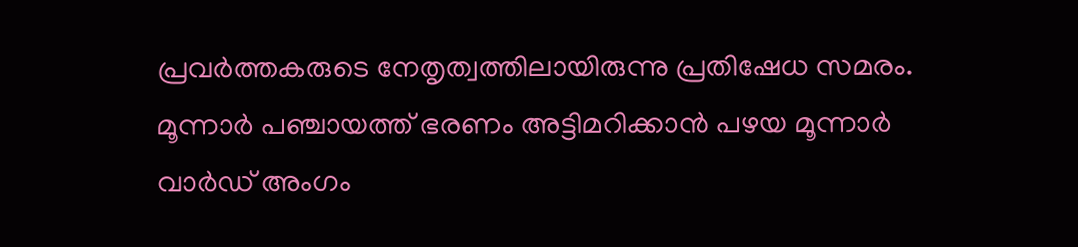പ്രവര്‍ത്തകരുടെ നേതൃത്വത്തിലായിരുന്നു പ്രതിഷേധ സമരം. മൂന്നാര്‍ പഞ്ചായത്ത് ഭരണം അട്ടിമറിക്കാന്‍ പഴയ മൂന്നാര്‍ വാര്‍ഡ് അംഗം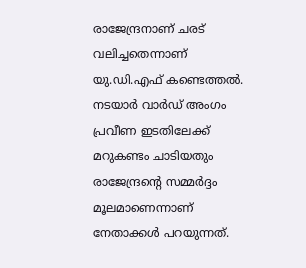രാജേന്ദ്രനാണ് ചരട് വലിച്ചതെന്നാണ് യു.ഡി.എഫ് കണ്ടെത്തല്‍. നടയാര്‍ വാര്‍ഡ് അംഗം പ്രവീണ ഇടതിലേക്ക് മറുകണ്ടം ചാടിയതും രാജേന്ദ്രന്റെ സമ്മര്‍ദ്ദം മൂലമാണെന്നാണ് നേതാക്കള്‍ പറയുന്നത്.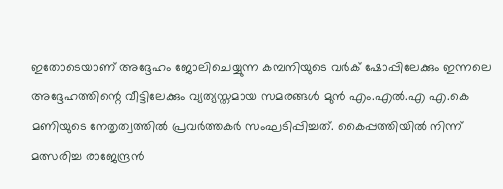ഇതോടെയാണ് അദ്ദേഹം ജോലിചെയ്യുന്ന കമ്പനിയുടെ വര്‍ക് ഷോപ്പിലേക്കും ഇന്നലെ അദ്ദേഹത്തിന്റെ വീട്ടിലേക്കും വ്യത്യസ്തമായ സമരങ്ങള്‍ മുന്‍ എം.എല്‍.എ എ.കെ മണിയുടെ നേതൃത്വത്തില്‍ പ്രവര്‍ത്തകര്‍ സംഘടിപ്പിച്ചത്. കൈപ്പത്തിയില്‍ നിന്ന് മത്സരിച്ച രാജേന്ദ്രന്‍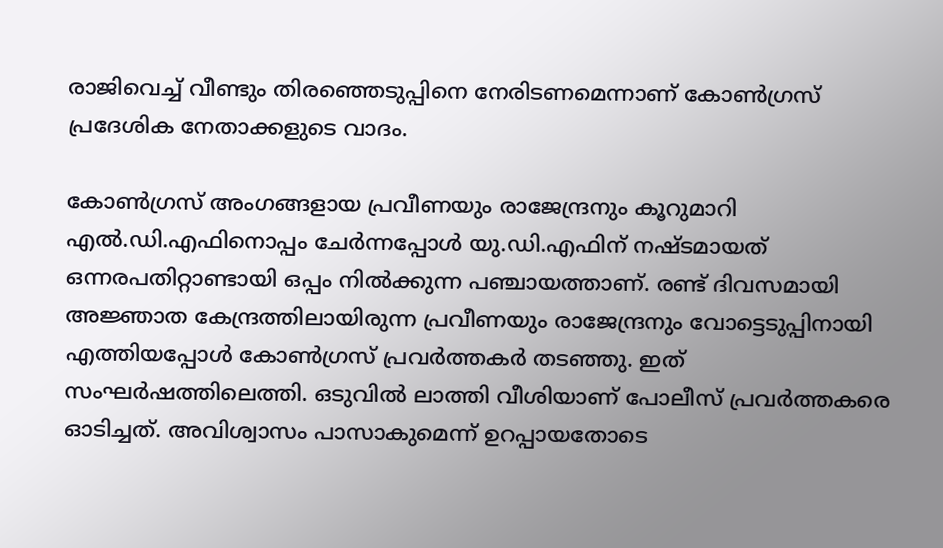രാജിവെച്ച്‌ വീണ്ടും തിരഞ്ഞെടുപ്പിനെ നേരിടണമെന്നാണ് കോണ്‍ഗ്രസ് പ്രദേശിക നേതാക്കളുടെ വാദം.

കോണ്‍ഗ്രസ് അംഗങ്ങളായ പ്രവീണയും രാജേന്ദ്രനും കൂറുമാറി എല്‍.ഡി.എഫിനൊപ്പം ചേര്‍ന്നപ്പോള്‍ യു.ഡി.എഫിന് നഷ്ടമായത് ഒന്നരപതിറ്റാണ്ടായി ഒപ്പം നില്‍ക്കുന്ന പഞ്ചായത്താണ്. രണ്ട് ദിവസമായി അജ്ഞാത കേന്ദ്രത്തിലായിരുന്ന പ്രവീണയും രാജേന്ദ്രനും വോട്ടെടുപ്പിനായി എത്തിയപ്പോള്‍ കോണ്‍ഗ്രസ് പ്രവര്‍ത്തകര്‍ തടഞ്ഞു. ഇത് സംഘര്‍ഷത്തിലെത്തി. ഒടുവില്‍ ലാത്തി വീശിയാണ് പോലീസ് പ്രവര്‍ത്തകരെ ഓടിച്ചത്. അവിശ്വാസം പാസാകുമെന്ന് ഉറപ്പായതോടെ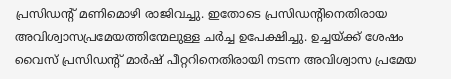പ്രസിഡന്റ് മണിമൊഴി രാജിവച്ചു. ഇതോടെ പ്രസിഡന്റിനെതിരായ അവിശ്വാസപ്രമേയത്തിന്മേലുള്ള ചര്‍ച്ച ഉപേക്ഷിച്ചു. ഉച്ചയ്ക്ക് ശേഷം വൈസ് പ്രസിഡന്റ് മാര്‍ഷ് പീറ്ററിനെതിരായി നടന്ന അവിശ്വാസ പ്രമേയ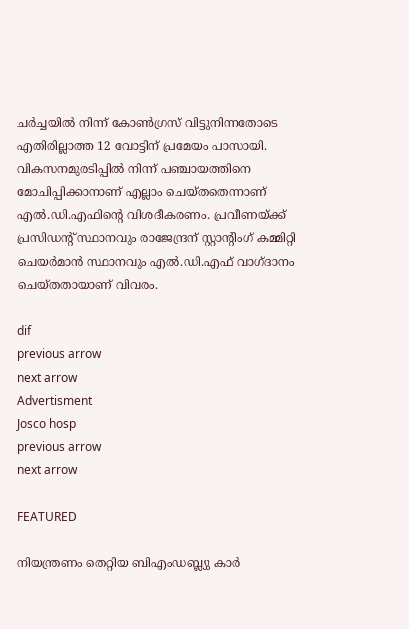ചര്‍ച്ചയില്‍ നിന്ന് കോണ്‍ഗ്രസ് വിട്ടുനിന്നതോടെ എതിരില്ലാത്ത 12 വോട്ടിന് പ്രമേയം പാസായി. വികസനമുരടിപ്പില്‍ നിന്ന് പഞ്ചായത്തിനെ മോചിപ്പിക്കാനാണ് എല്ലാം ചെയ്തതെന്നാണ് എല്‍.ഡി.എഫിന്റെ വിശദീകരണം. പ്രവീണയ്ക്ക് പ്രസിഡന്റ് സ്ഥാനവും രാജേന്ദ്രന് സ്റ്റാന്റിംഗ് കമ്മിറ്റി ചെയര്‍മാന്‍ സ്ഥാനവും എല്‍.ഡി.എഫ് വാഗ്ദാനം ചെയ്തതായാണ് വിവരം.

dif
previous arrow
next arrow
Advertisment
Josco hosp
previous arrow
next arrow

FEATURED

നിയന്ത്രണം തെറ്റിയ ബിഎംഡബ്ല്യു കാർ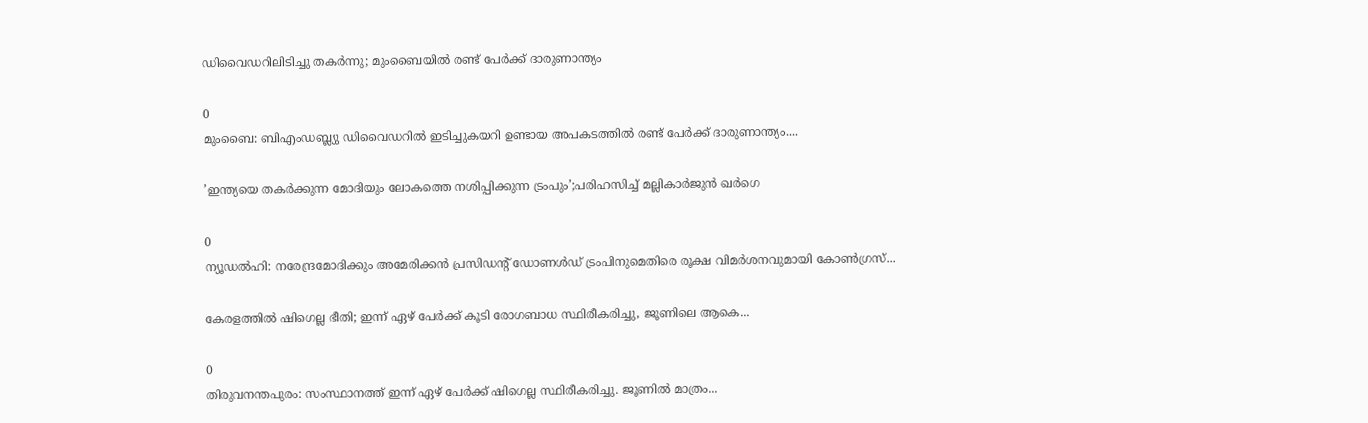ഡിവൈഡറിലിടിച്ചു തകർന്നു; മുംബൈയിൽ രണ്ട് പേർക്ക് ദാരുണാന്ത്യം

0
മുംബൈ: ബിഎംഡബ്ല്യു ഡിവൈഡറില്‍ ഇടിച്ചുകയറി ഉണ്ടായ അപകടത്തില്‍ രണ്ട് പേര്‍ക്ക് ദാരുണാന്ത്യം....

’ഇന്ത്യയെ തകർക്കുന്ന മോദിയും ലോകത്തെ നശിപ്പിക്കുന്ന ട്രംപും’;പരിഹസിച്ച് മല്ലികാർജുൻ ഖർഗെ

0
ന്യൂഡല്‍ഹി: നരേന്ദ്രമോദിക്കും അമേരിക്കന്‍ പ്രസിഡന്റ് ഡോണള്‍ഡ് ട്രംപിനുമെതിരെ രൂക്ഷ വിമര്‍ശനവുമായി കോണ്‍ഗ്രസ്...

കേരളത്തിൽ ഷിഗെല്ല ഭീതി; ഇന്ന് ഏഴ് പേർക്ക് കൂടി രോഗബാധ സ്ഥിരീകരിച്ചു, ജൂണിലെ ആകെ...

0
തിരുവനന്തപുരം: സംസ്ഥാനത്ത് ഇന്ന് ഏഴ് പേര്‍ക്ക് ഷിഗെല്ല സ്ഥിരീകരിച്ചു. ജൂണില്‍ മാത്രം...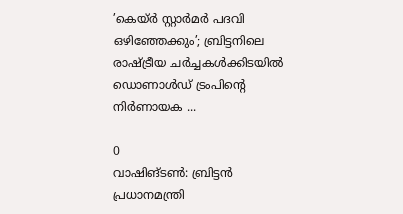’കെയ്ര്‍ സ്റ്റാര്‍മര്‍ പദവി ഒഴിഞ്ഞേക്കും’; ബ്രിട്ടനിലെ രാഷ്ട്രീയ ചർച്ചകൾക്കിടയിൽ ഡൊണാൾഡ് ട്രംപിന്റെ നിർണായക ...

0
വാഷിങ്ടണ്‍: ബ്രിട്ടൻ പ്രധാനമന്ത്രി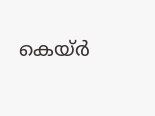കെയ്ര്‍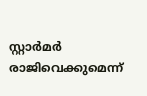സ്റ്റാര്‍മര്‍ രാജിവെക്കുമെന്ന്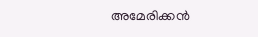അമേരിക്കന്‍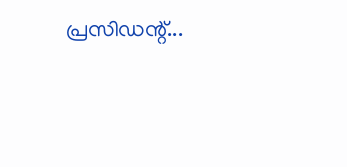പ്രസിഡന്റ്...